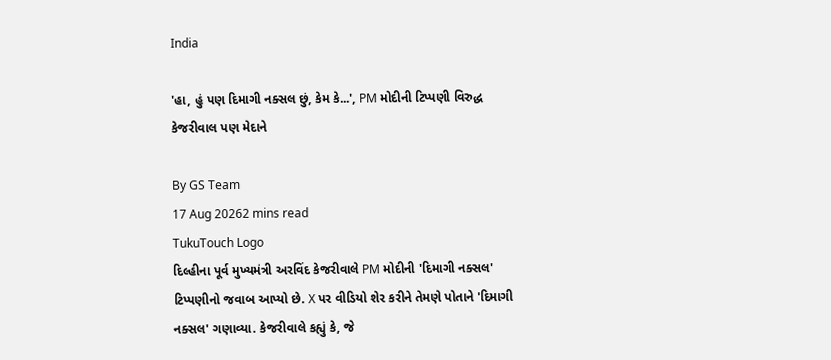India

'હા, હું પણ દિમાગી નક્સલ છું, કેમ કે...', PM મોદીની ટિપ્પણી વિરુદ્ધ કેજરીવાલ પણ મેદાને

By GS Team
17 Aug 20262 mins read
TukuTouch Logo
દિલ્હીના પૂર્વ મુખ્યમંત્રી અરવિંદ કેજરીવાલે PM મોદીની 'દિમાગી નક્સલ' ટિપ્પણીનો જવાબ આપ્યો છે. X પર વીડિયો શેર કરીને તેમણે પોતાને 'દિમાગી નક્સલ' ગણાવ્યા. કેજરીવાલે કહ્યું કે, જે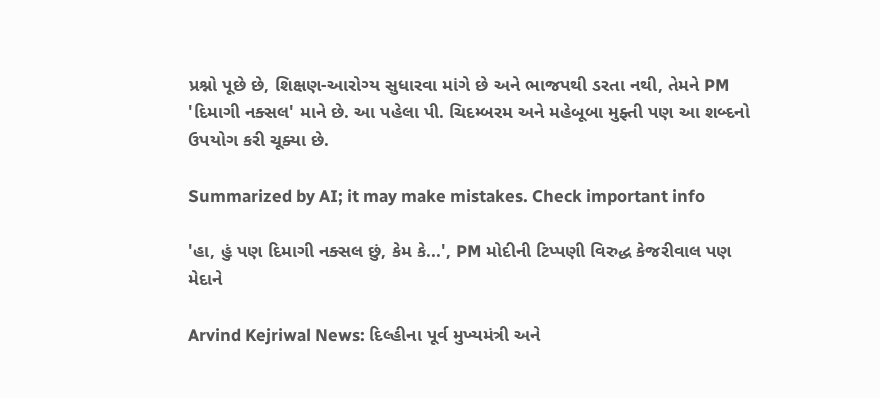પ્રશ્નો પૂછે છે, શિક્ષણ-આરોગ્ય સુધારવા માંગે છે અને ભાજપથી ડરતા નથી, તેમને PM 'દિમાગી નક્સલ' માને છે. આ પહેલા પી. ચિદમ્બરમ અને મહેબૂબા મુફ્તી પણ આ શબ્દનો ઉપયોગ કરી ચૂક્યા છે.

Summarized by AI; it may make mistakes. Check important info

'હા, હું પણ દિમાગી નક્સલ છું, કેમ કે...', PM મોદીની ટિપ્પણી વિરુદ્ધ કેજરીવાલ પણ મેદાને

Arvind Kejriwal News: દિલ્હીના પૂર્વ મુખ્યમંત્રી અને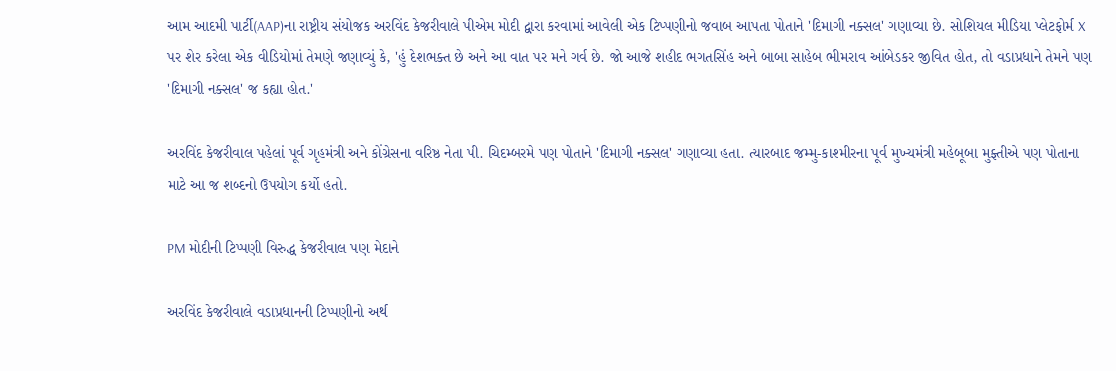આમ આદમી પાર્ટી(AAP)ના રાષ્ટ્રીય સંયોજક અરવિંદ કેજરીવાલે પીએમ મોદી દ્વારા કરવામાં આવેલી એક ટિપ્પણીનો જવાબ આપતા પોતાને 'દિમાગી નક્સલ' ગણાવ્યા છે. સોશિયલ મીડિયા પ્લેટફોર્મ X પર શેર કરેલા એક વીડિયોમાં તેમણે જણાવ્યું કે, 'હું દેશભક્ત છે અને આ વાત પર મને ગર્વ છે. જો આજે શહીદ ભગતસિંહ અને બાબા સાહેબ ભીમરાવ આંબેડકર જીવિત હોત, તો વડાપ્રધાને તેમને પણ 'દિમાગી નક્સલ' જ કહ્યા હોત.'

અરવિંદ કેજરીવાલ પહેલાં પૂર્વ ગૃહમંત્રી અને કોંગ્રેસના વરિષ્ઠ નેતા પી. ચિદમ્બરમે પણ પોતાને 'દિમાગી નક્સલ' ગણાવ્યા હતા. ત્યારબાદ જમ્મુ-કાશ્મીરના પૂર્વ મુખ્યમંત્રી મહેબૂબા મુફ્તીએ પણ પોતાના માટે આ જ શબ્દનો ઉપયોગ કર્યો હતો.

PM મોદીની ટિપ્પણી વિરુદ્ધ કેજરીવાલ પણ મેદાને

અરવિંદ કેજરીવાલે વડાપ્રધાનની ટિપ્પણીનો અર્થ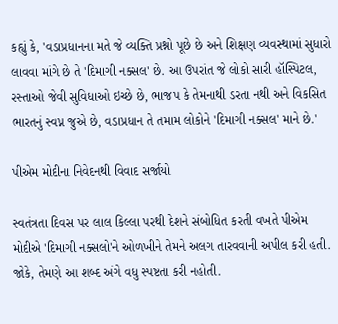કહ્યું કે, 'વડાપ્રધાનના મતે જે વ્યક્તિ પ્રશ્નો પૂછે છે અને શિક્ષણ વ્યવસ્થામાં સુધારો લાવવા માંગે છે તે 'દિમાગી નક્સલ' છે. આ ઉપરાંત જે લોકો સારી હૉસ્પિટલ, રસ્તાઓ જેવી સુવિધાઓ ઇચ્છે છે, ભાજપ કે તેમનાથી ડરતા નથી અને વિકસિત ભારતનું સ્વપ્ન જુએ છે, વડાપ્રધાન તે તમામ લોકોને 'દિમાગી નક્સલ' માને છે.'

પીએમ મોદીના નિવેદનથી વિવાદ સર્જાયો

સ્વતંત્રતા દિવસ પર લાલ કિલ્લા પરથી દેશને સંબોધિત કરતી વખતે પીએમ મોદીએ 'દિમાગી નક્સલો'ને ઓળખીને તેમને અલગ તારવવાની અપીલ કરી હતી. જોકે, તેમણે આ શબ્દ અંગે વધુ સ્પષ્ટતા કરી નહોતી.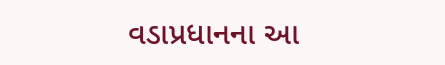વડાપ્રધાનના આ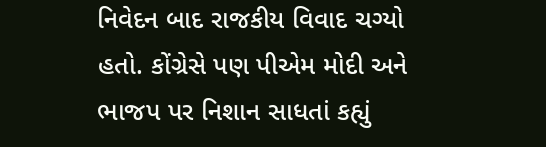નિવેદન બાદ રાજકીય વિવાદ ચગ્યો હતો. કોંગ્રેસે પણ પીએમ મોદી અને ભાજપ પર નિશાન સાધતાં કહ્યું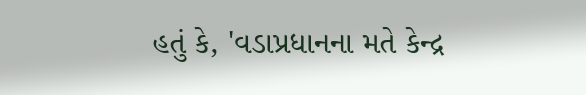હતું કે, 'વડાપ્રધાનના મતે કેન્દ્ર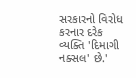સરકારનો વિરોધ કરનાર દરેક વ્યક્તિ 'દિમાગી નક્સલ' છે.'